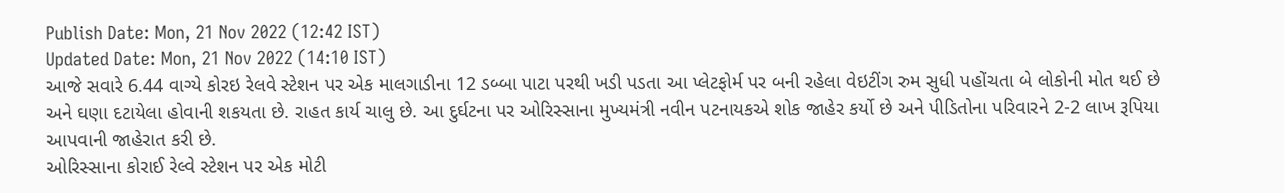Publish Date: Mon, 21 Nov 2022 (12:42 IST)
Updated Date: Mon, 21 Nov 2022 (14:10 IST)
આજે સવારે 6.44 વાગ્યે કોરઇ રેલવે સ્ટેશન પર એક માલગાડીના 12 ડબ્બા પાટા પરથી ખડી પડતા આ પ્લેટફોર્મ પર બની રહેલા વેઇટીંગ રુમ સુધી પહોંચતા બે લોકોની મોત થઈ છે અને ઘણા દટાયેલા હોવાની શકયતા છે. રાહત કાર્ય ચાલુ છે. આ દુર્ઘટના પર ઓરિસ્સાના મુખ્યમંત્રી નવીન પટનાયકએ શોક જાહેર કર્યો છે અને પીડિતોના પરિવારને 2-2 લાખ રૂપિયા આપવાની જાહેરાત કરી છે.
ઓરિસ્સાના કોરાઈ રેલ્વે સ્ટેશન પર એક મોટી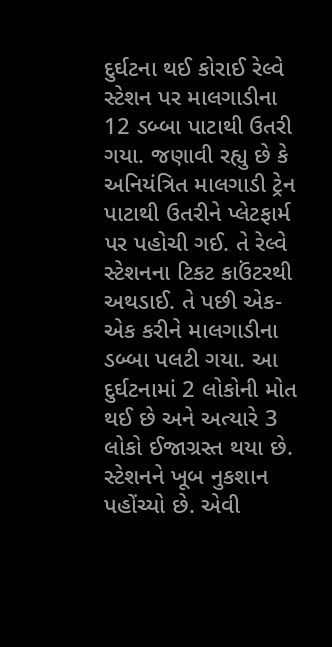દુર્ઘટના થઈ કોરાઈ રેલ્વે સ્ટેશન પર માલગાડીના 12 ડબ્બા પાટાથી ઉતરી ગયા. જણાવી રહ્યુ છે કે અનિયંત્રિત માલગાડી ટ્રેન પાટાથી ઉતરીને પ્લેટફાર્મ પર પહોચી ગઈ. તે રેલ્વે સ્ટેશનના ટિકટ કાઉંટરથી અથડાઈ. તે પછી એક-એક કરીને માલગાડીના ડબ્બા પલટી ગયા. આ દુર્ઘટનામાં 2 લોકોની મોત થઈ છે અને અત્યારે 3 લોકો ઈજાગ્રસ્ત થયા છે. સ્ટેશનને ખૂબ નુકશાન પહોંચ્યો છે. એવી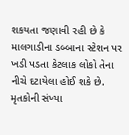શકયતા જણાવી રહી છે કે માલગાડીના ડબ્બાના સ્ટેશન પર ખડી પડતા કેટલાક લોકો તેના નીચે દટાયેલા હોઈ શકે છે. મૃતકોની સંખ્યા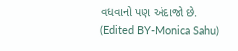વધવાનો પણ અંદાજો છે.
(Edited BY-Monica Sahu)